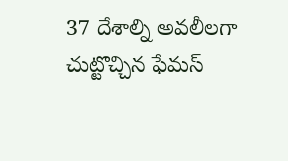37 దేశాల్ని అవలీలగా చుట్టొచ్చిన ఫేమస్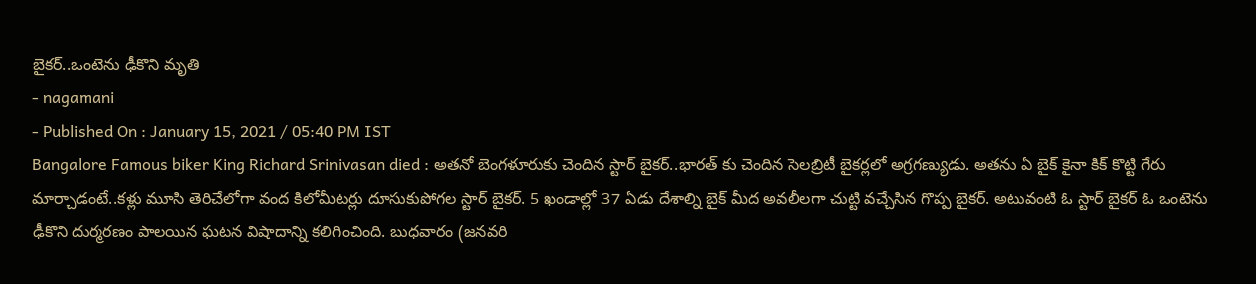బైకర్..ఒంటెను ఢీకొని మృతి
- nagamani
- Published On : January 15, 2021 / 05:40 PM IST
Bangalore Famous biker King Richard Srinivasan died : అతనో బెంగళూరుకు చెందిన స్టార్ బైకర్..భారత్ కు చెందిన సెలబ్రిటీ బైకర్లలో అగ్రగణ్యుడు. అతను ఏ బైక్ కైనా కిక్ కొట్టి గేరు మార్చాడంటే..కళ్లు మూసి తెరిచేలోగా వంద కిలోమీటర్లు దూసుకుపోగల స్టార్ బైకర్. 5 ఖండాల్లో 37 ఏడు దేశాల్ని బైక్ మీద అవలీలగా చుట్టి వచ్చేసిన గొప్ప బైకర్. అటువంటి ఓ స్టార్ బైకర్ ఓ ఒంటెను ఢీకొని దుర్మరణం పాలయిన ఘటన విషాదాన్ని కలిగించింది. బుధవారం (జనవరి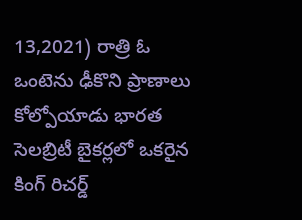13,2021) రాత్రి ఓ ఒంటెను ఢీకొని ప్రాణాలు కోల్పోయాడు భారత సెలబ్రిటీ బైకర్లలో ఒకరైన కింగ్ రిచర్డ్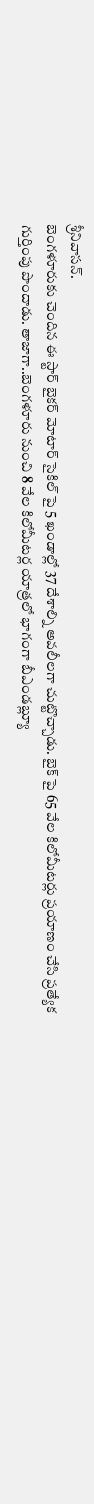శ్రీనివాసన్.
బెంగళూరుకు చెందిన ఈ స్టార్ బైకర్ మోటార్ సైకిల్ పై 5 ఖండాల్లో 37 దేశాల్ని అవలీలగా చుట్టొచ్చాడు. బైక్ పై 65 వేల కిలోమీటర్లు ప్రయాణం చేసి ప్రత్యేక గుర్తింపు పొందాడు. తాజాగా..బెంగళూరు నుంచి 8 వేల కిలోమీటర్ల యాత్రలో భాగంగా బీఎండబ్ల్యూ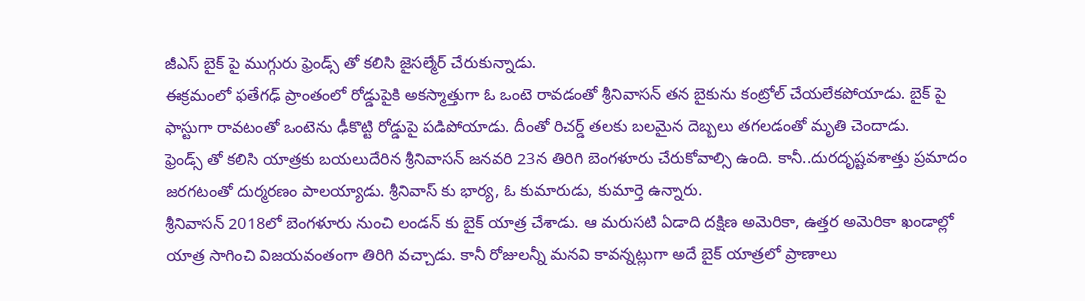జీఎస్ బైక్ పై ముగ్గురు ఫ్రెండ్స్ తో కలిసి జైసల్మేర్ చేరుకున్నాడు.
ఈక్రమంలో ఫతేగఢ్ ప్రాంతంలో రోడ్డుపైకి అకస్మాత్తుగా ఓ ఒంటె రావడంతో శ్రీనివాసన్ తన బైకును కంట్రోల్ చేయలేకపోయాడు. బైక్ పై ఫాస్టుగా రావటంతో ఒంటెను ఢీకొట్టి రోడ్డుపై పడిపోయాడు. దీంతో రిచర్డ్ తలకు బలమైన దెబ్బలు తగలడంతో మృతి చెందాడు.
ఫ్రెండ్స్ తో కలిసి యాత్రకు బయలుదేరిన శ్రీనివాసన్ జనవరి 23న తిరిగి బెంగళూరు చేరుకోవాల్సి ఉంది. కానీ..దురదృష్టవశాత్తు ప్రమాదం జరగటంతో దుర్మరణం పాలయ్యాడు. శ్రీనివాస్ కు భార్య, ఓ కుమారుడు, కుమార్తె ఉన్నారు.
శ్రీనివాసన్ 2018లో బెంగళూరు నుంచి లండన్ కు బైక్ యాత్ర చేశాడు. ఆ మరుసటి ఏడాది దక్షిణ అమెరికా, ఉత్తర అమెరికా ఖండాల్లో యాత్ర సాగించి విజయవంతంగా తిరిగి వచ్చాడు. కానీ రోజులన్నీ మనవి కావన్నట్లుగా అదే బైక్ యాత్రలో ప్రాణాలు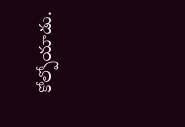కోల్పోయాడు.